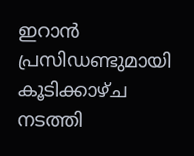ഇറാൻ പ്രസിഡണ്ടുമായി കൂടിക്കാഴ്‌ച നടത്തി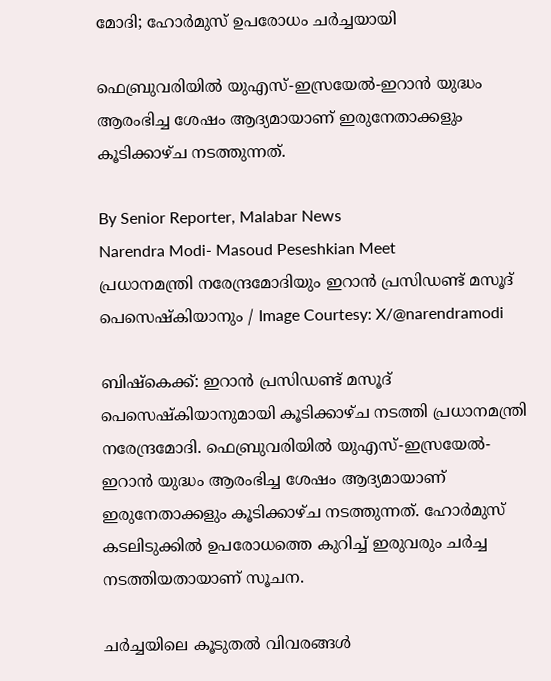മോദി; ഹോർമുസ് ഉപരോധം ചർച്ചയായി

ഫെബ്രുവരിയിൽ യുഎസ്-ഇസ്രയേൽ-ഇറാൻ യുദ്ധം ആരംഭിച്ച ശേഷം ആദ്യമായാണ് ഇരുനേതാക്കളും കൂടിക്കാഴ്‌ച നടത്തുന്നത്.

By Senior Reporter, Malabar News
Narendra Modi- Masoud Peseshkian Meet
പ്രധാനമന്ത്രി നരേന്ദ്രമോദിയും ഇറാൻ പ്രസിഡണ്ട് മസൂദ് പെസെഷ്‌കിയാനും / Image Courtesy: X/@narendramodi

ബിഷ്‌കെക്ക്: ഇറാൻ പ്രസിഡണ്ട് മസൂദ് പെസെഷ്‌കിയാനുമായി കൂടിക്കാഴ്‌ച നടത്തി പ്രധാനമന്ത്രി നരേന്ദ്രമോദി. ഫെബ്രുവരിയിൽ യുഎസ്-ഇസ്രയേൽ-ഇറാൻ യുദ്ധം ആരംഭിച്ച ശേഷം ആദ്യമായാണ് ഇരുനേതാക്കളും കൂടിക്കാഴ്‌ച നടത്തുന്നത്. ഹോർമുസ് കടലിടുക്കിൽ ഉപരോധത്തെ കുറിച്ച് ഇരുവരും ചർച്ച നടത്തിയതായാണ് സൂചന.

ചർച്ചയിലെ കൂടുതൽ വിവരങ്ങൾ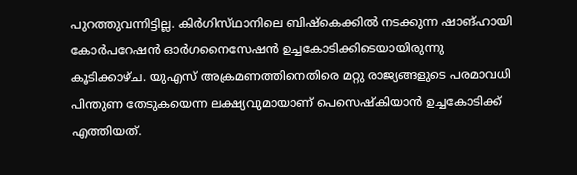പുറത്തുവന്നിട്ടില്ല. കിർഗിസ്‌ഥാനിലെ ബിഷ്‌കെക്കിൽ നടക്കുന്ന ഷാങ്ഹായി കോർപറേഷൻ ഓർഗനൈസേഷൻ ഉച്ചകോടിക്കിടെയായിരുന്നു കൂടിക്കാഴ്‌ച. യുഎസ് അക്രമണത്തിനെതിരെ മറ്റു രാജ്യങ്ങളുടെ പരമാവധി പിന്തുണ തേടുകയെന്ന ലക്ഷ്യവുമായാണ് പെസെഷ്‌കിയാൻ ഉച്ചകോടിക്ക് എത്തിയത്.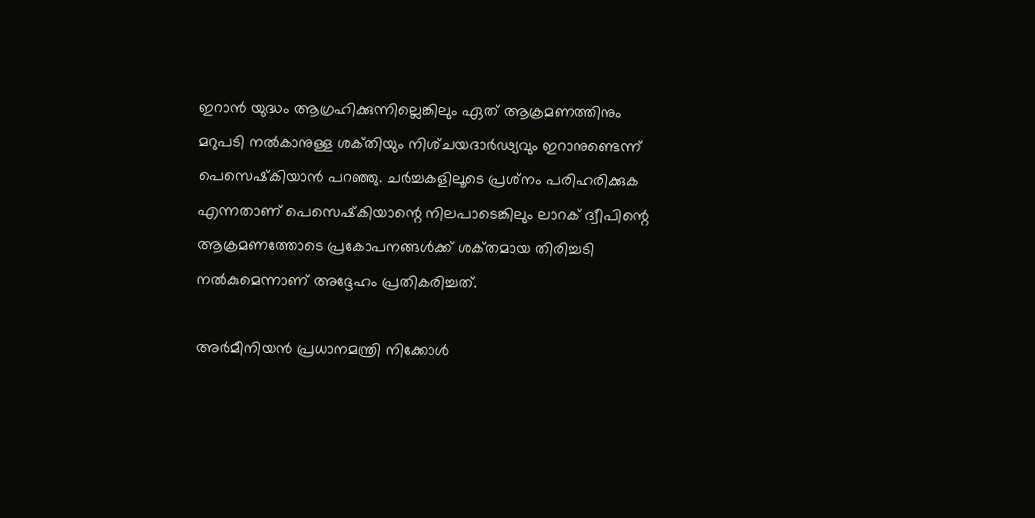ഇറാൻ യുദ്ധം ആഗ്രഹിക്കുന്നില്ലെങ്കിലും ഏത് ആക്രമണത്തിനും മറുപടി നൽകാനുള്ള ശക്‌തിയും നിശ്‌ചയദാർഢ്യവും ഇറാനുണ്ടെന്ന് പെസെഷ്‌കിയാൻ പറഞ്ഞു. ചർച്ചകളിലൂടെ പ്രശ്‌നം പരിഹരിക്കുക എന്നതാണ് പെസെഷ്‌കിയാന്റെ നിലപാടെങ്കിലും ലാറക് ദ്വീപിന്റെ ആക്രമണത്തോടെ പ്രകോപനങ്ങൾക്ക് ശക്‌തമായ തിരിച്ചടി നൽകുമെന്നാണ് അദ്ദേഹം പ്രതികരിച്ചത്.

അർമീനിയൻ പ്രധാനമന്ത്രി നിക്കോൾ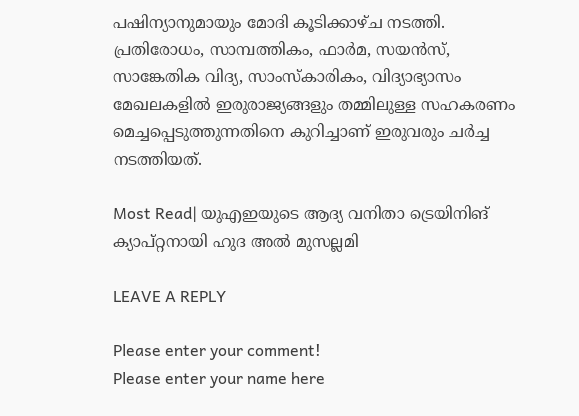പഷിന്യാനുമായും മോദി കൂടിക്കാഴ്‌ച നടത്തി. പ്രതിരോധം, സാമ്പത്തികം, ഫാർമ, സയൻസ്, സാങ്കേതിക വിദ്യ, സാംസ്‌കാരികം, വിദ്യാഭ്യാസം മേഖലകളിൽ ഇരുരാജ്യങ്ങളും തമ്മിലുള്ള സഹകരണം മെച്ചപ്പെടുത്തുന്നതിനെ കുറിച്ചാണ് ഇരുവരും ചർച്ച നടത്തിയത്.

Most Read| യുഎഇയുടെ ആദ്യ വനിതാ ട്രെയിനിങ് ക്യാപ്റ്റനായി ഹുദ അൽ മുസല്ലമി

LEAVE A REPLY

Please enter your comment!
Please enter your name here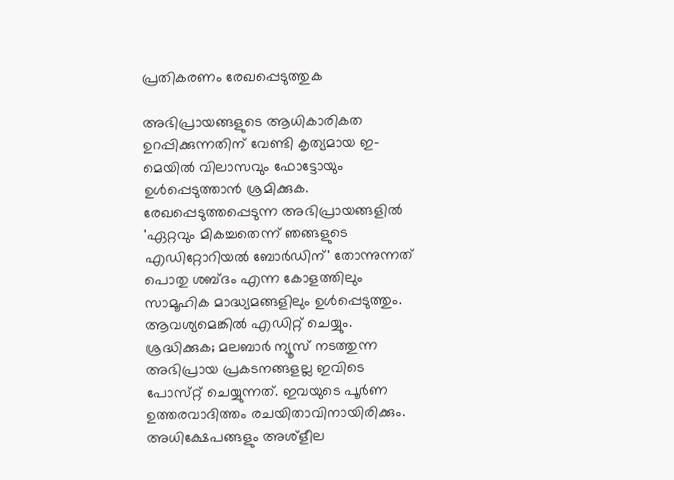പ്രതികരണം രേഖപ്പെടുത്തുക

അഭിപ്രായങ്ങളുടെ ആധികാരികത ഉറപ്പിക്കുന്നതിന് വേണ്ടി കൃത്യമായ ഇ-മെയിൽ വിലാസവും ഫോട്ടോയും ഉൾപ്പെടുത്താൻ ശ്രമിക്കുക. രേഖപ്പെടുത്തപ്പെടുന്ന അഭിപ്രായങ്ങളിൽ 'ഏറ്റവും മികച്ചതെന്ന് ഞങ്ങളുടെ എഡിറ്റോറിയൽ ബോർഡിന്' തോന്നുന്നത് പൊതു ശബ്‌ദം എന്ന കോളത്തിലും സാമൂഹിക മാദ്ധ്യമങ്ങളിലും ഉൾപ്പെടുത്തും. ആവശ്യമെങ്കിൽ എഡിറ്റ് ചെയ്യും. ശ്രദ്ധിക്കുക; മലബാർ ന്യൂസ് നടത്തുന്ന അഭിപ്രായ പ്രകടനങ്ങളല്ല ഇവിടെ പോസ്‌റ്റ് ചെയ്യുന്നത്. ഇവയുടെ പൂർണ ഉത്തരവാദിത്തം രചയിതാവിനായിരിക്കും. അധിക്ഷേപങ്ങളും അശ്‌ളീല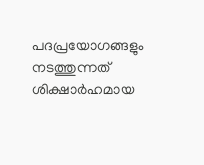പദപ്രയോഗങ്ങളും നടത്തുന്നത് ശിക്ഷാർഹമായ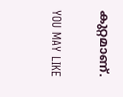കുറ്റമാണ്.

YOU MAY LIKE